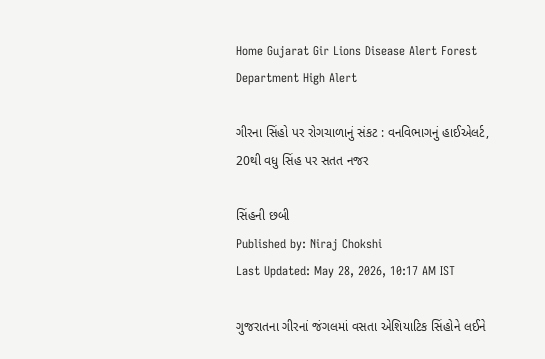Home Gujarat Gir Lions Disease Alert Forest Department High Alert

ગીરના સિંહો પર રોગચાળાનું સંકટ : વનવિભાગનું હાઈએલર્ટ, 20થી વધુ સિંહ પર સતત નજર

સિંહની છબી
Published by: Niraj Chokshi
Last Updated: May 28, 2026, 10:17 AM IST

ગુજરાતના ગીરનાં જંગલમાં વસતા એશિયાટિક સિંહોને લઈને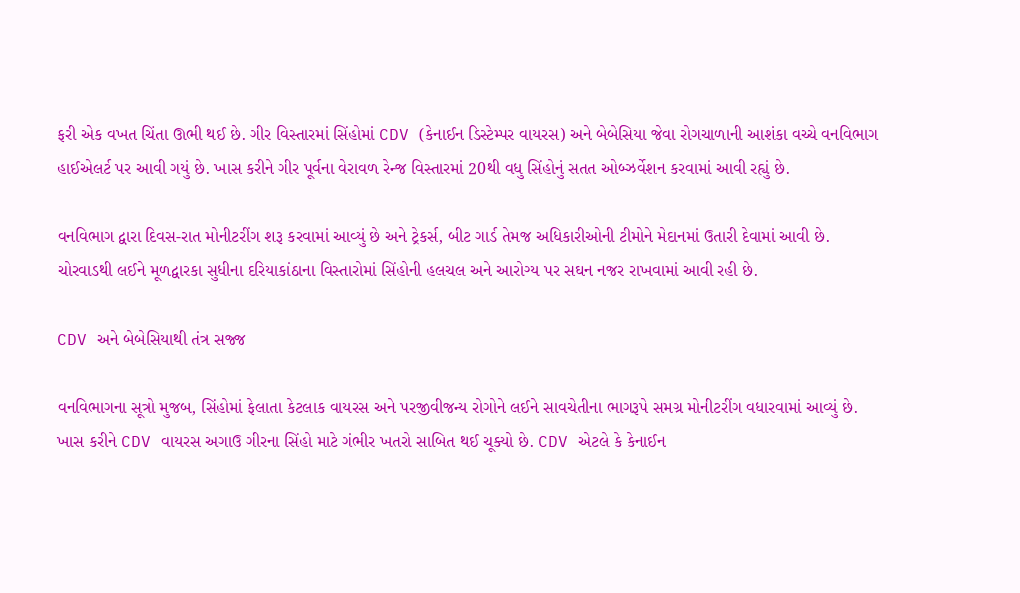ફરી એક વખત ચિંતા ઊભી થઈ છે. ગીર વિસ્તારમાં સિંહોમાં CDV (કેનાઈન ડિસ્ટેમ્પર વાયરસ) અને બેબેસિયા જેવા રોગચાળાની આશંકા વચ્ચે વનવિભાગ હાઈએલર્ટ પર આવી ગયું છે. ખાસ કરીને ગીર પૂર્વના વેરાવળ રેન્જ વિસ્તારમાં 20થી વધુ સિંહોનું સતત ઓબ્ઝર્વેશન કરવામાં આવી રહ્યું છે.

વનવિભાગ દ્વારા દિવસ-રાત મોનીટરીંગ શરૂ કરવામાં આવ્યું છે અને ટ્રેકર્સ, બીટ ગાર્ડ તેમજ અધિકારીઓની ટીમોને મેદાનમાં ઉતારી દેવામાં આવી છે. ચોરવાડથી લઈને મૂળદ્વારકા સુધીના દરિયાકાંઠાના વિસ્તારોમાં સિંહોની હલચલ અને આરોગ્ય પર સઘન નજર રાખવામાં આવી રહી છે.

CDV અને બેબેસિયાથી તંત્ર સજ્જ

વનવિભાગના સૂત્રો મુજબ, સિંહોમાં ફેલાતા કેટલાક વાયરસ અને પરજીવીજન્ય રોગોને લઈને સાવચેતીના ભાગરૂપે સમગ્ર મોનીટરીંગ વધારવામાં આવ્યું છે. ખાસ કરીને CDV વાયરસ અગાઉ ગીરના સિંહો માટે ગંભીર ખતરો સાબિત થઈ ચૂક્યો છે. CDV એટલે કે કેનાઈન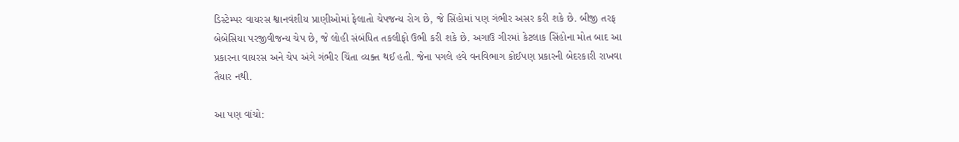ડિસ્ટેમ્પર વાયરસ શ્વાનવંશીય પ્રાણીઓમાં ફેલાતો ચેપજન્ય રોગ છે, જે સિંહોમાં પણ ગંભીર અસર કરી શકે છે. બીજી તરફ બેબેસિયા પરજીવીજન્ય ચેપ છે, જે લોહી સંબંધિત તકલીફો ઉભી કરી શકે છે. અગાઉ ગીરમાં કેટલાક સિંહોના મોત બાદ આ પ્રકારના વાયરસ અને ચેપ અંગે ગંભીર ચિંતા વ્યક્ત થઈ હતી. જેના પગલે હવે વનવિભાગ કોઈપણ પ્રકારની બેદરકારી રાખવા તૈયાર નથી.

આ પણ વાંચો: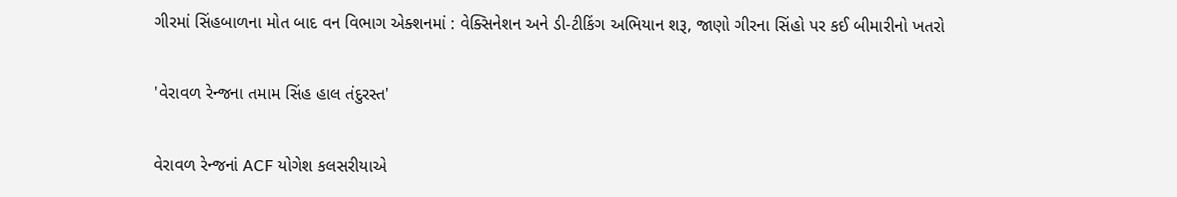ગીરમાં સિંહબાળના મોત બાદ વન વિભાગ એક્શનમાં : વેક્સિનેશન અને ડી-ટીકિંગ અભિયાન શરૂ, જાણો ગીરના સિંહો પર કઈ બીમારીનો ખતરો

'વેરાવળ રેન્જના તમામ સિંહ હાલ તંદુરસ્ત'

વેરાવળ રેન્જનાં ACF યોગેશ કલસરીયાએ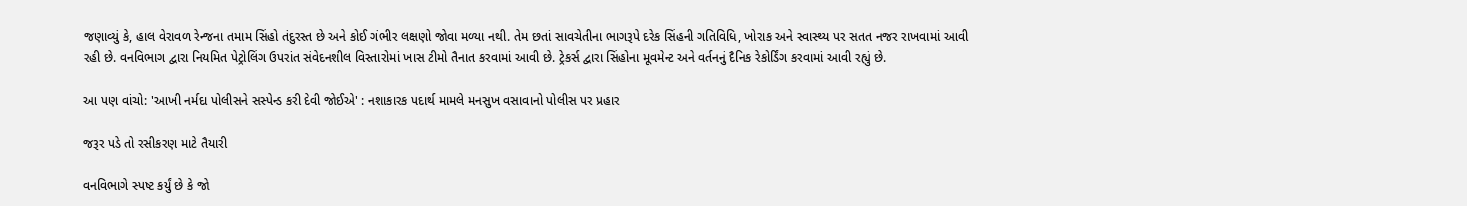જણાવ્યું કે, હાલ વેરાવળ રેન્જના તમામ સિંહો તંદુરસ્ત છે અને કોઈ ગંભીર લક્ષણો જોવા મળ્યા નથી. તેમ છતાં સાવચેતીના ભાગરૂપે દરેક સિંહની ગતિવિધિ, ખોરાક અને સ્વાસ્થ્ય પર સતત નજર રાખવામાં આવી રહી છે. વનવિભાગ દ્વારા નિયમિત પેટ્રોલિંગ ઉપરાંત સંવેદનશીલ વિસ્તારોમાં ખાસ ટીમો તૈનાત કરવામાં આવી છે. ટ્રેકર્સ દ્વારા સિંહોના મૂવમેન્ટ અને વર્તનનું દૈનિક રેકોર્ડિંગ કરવામાં આવી રહ્યું છે.

આ પણ વાંચો: 'આખી નર્મદા પોલીસને સસ્પેન્ડ કરી દેવી જોઈએ' : નશાકારક પદાર્થ મામલે મનસુખ વસાવાનો પોલીસ પર પ્રહાર

જરૂર પડે તો રસીકરણ માટે તૈયારી

વનવિભાગે સ્પષ્ટ કર્યું છે કે જો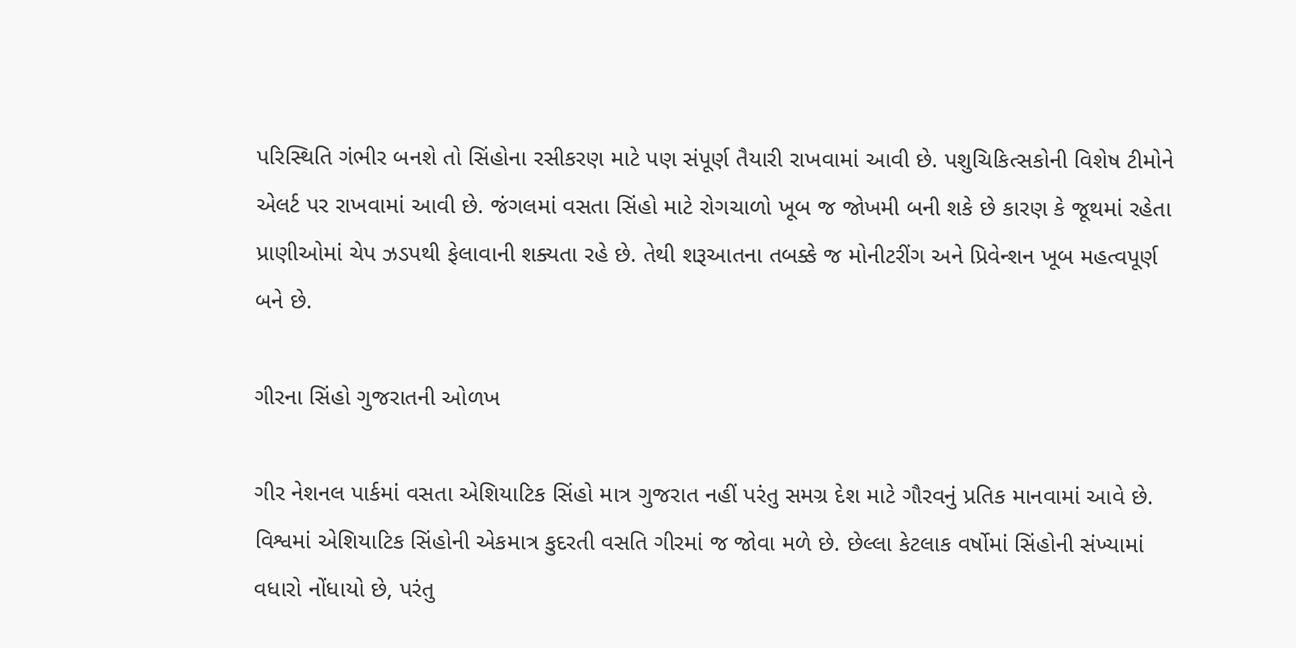પરિસ્થિતિ ગંભીર બનશે તો સિંહોના રસીકરણ માટે પણ સંપૂર્ણ તૈયારી રાખવામાં આવી છે. પશુચિકિત્સકોની વિશેષ ટીમોને એલર્ટ પર રાખવામાં આવી છે. જંગલમાં વસતા સિંહો માટે રોગચાળો ખૂબ જ જોખમી બની શકે છે કારણ કે જૂથમાં રહેતા પ્રાણીઓમાં ચેપ ઝડપથી ફેલાવાની શક્યતા રહે છે. તેથી શરૂઆતના તબક્કે જ મોનીટરીંગ અને પ્રિવેન્શન ખૂબ મહત્વપૂર્ણ બને છે.

ગીરના સિંહો ગુજરાતની ઓળખ

ગીર નેશનલ પાર્કમાં વસતા એશિયાટિક સિંહો માત્ર ગુજરાત નહીં પરંતુ સમગ્ર દેશ માટે ગૌરવનું પ્રતિક માનવામાં આવે છે. વિશ્વમાં એશિયાટિક સિંહોની એકમાત્ર કુદરતી વસતિ ગીરમાં જ જોવા મળે છે. છેલ્લા કેટલાક વર્ષોમાં સિંહોની સંખ્યામાં વધારો નોંધાયો છે, પરંતુ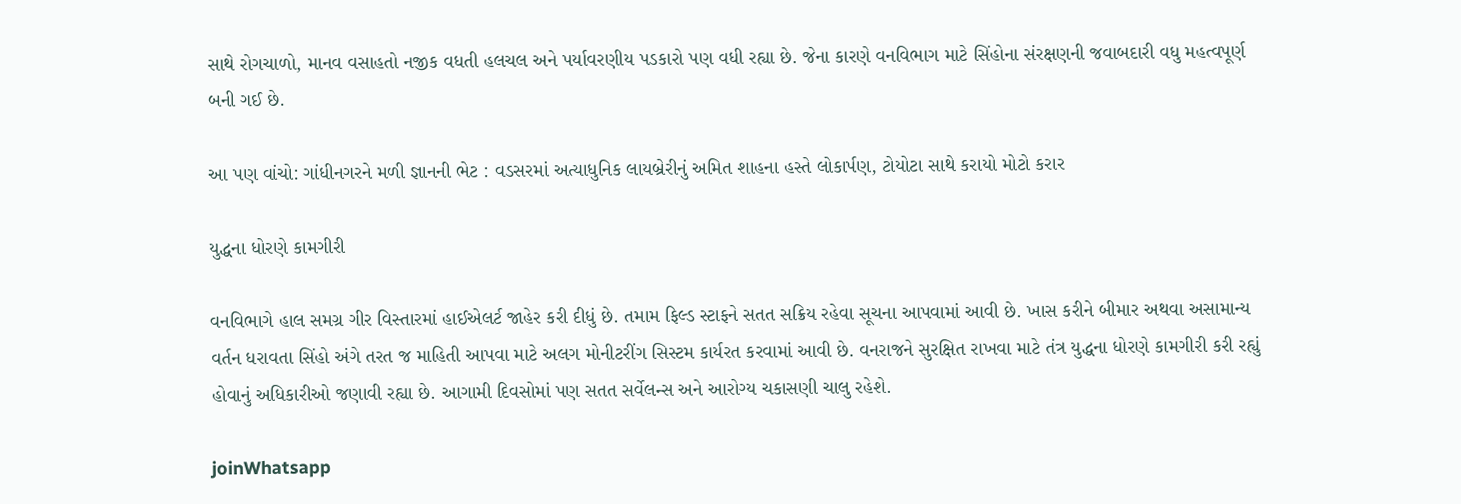સાથે રોગચાળો, માનવ વસાહતો નજીક વધતી હલચલ અને પર્યાવરણીય પડકારો પણ વધી રહ્યા છે. જેના કારણે વનવિભાગ માટે સિંહોના સંરક્ષણની જવાબદારી વધુ મહત્વપૂર્ણ બની ગઈ છે.

આ પણ વાંચો: ગાંધીનગરને મળી જ્ઞાનની ભેટ : વડસરમાં અત્યાધુનિક લાયબ્રેરીનું અમિત શાહના હસ્તે લોકાર્પણ, ટોયોટા સાથે કરાયો મોટો કરાર

યુદ્ધના ધોરણે કામગીરી

વનવિભાગે હાલ સમગ્ર ગીર વિસ્તારમાં હાઈએલર્ટ જાહેર કરી દીધું છે. તમામ ફિલ્ડ સ્ટાફને સતત સક્રિય રહેવા સૂચના આપવામાં આવી છે. ખાસ કરીને બીમાર અથવા અસામાન્ય વર્તન ધરાવતા સિંહો અંગે તરત જ માહિતી આપવા માટે અલગ મોનીટરીંગ સિસ્ટમ કાર્યરત કરવામાં આવી છે. વનરાજને સુરક્ષિત રાખવા માટે તંત્ર યુદ્ધના ધોરણે કામગીરી કરી રહ્યું હોવાનું અધિકારીઓ જણાવી રહ્યા છે. આગામી દિવસોમાં પણ સતત સર્વેલન્સ અને આરોગ્ય ચકાસણી ચાલુ રહેશે.

joinWhatsapp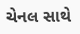ચેનલ સાથે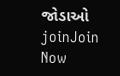જોડાઓ
joinJoin Now